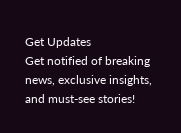Get Updates
Get notified of breaking news, exclusive insights, and must-see stories!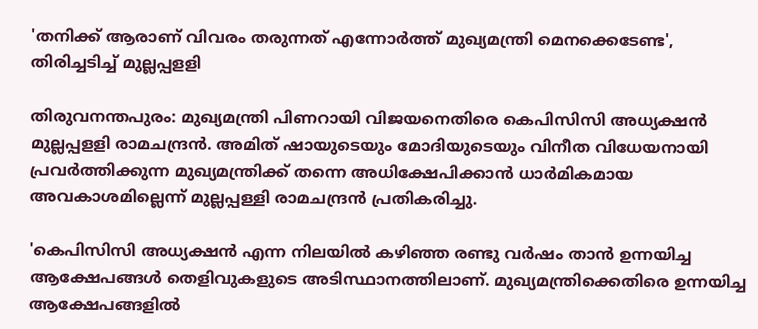'തനിക്ക് ആരാണ് വിവരം തരുന്നത് എന്നോര്‍ത്ത് മുഖ്യമന്ത്രി മെനക്കെടേണ്ട', തിരിച്ചടിച്ച് മുല്ലപ്പളളി

തിരുവനന്തപുരം: മുഖ്യമന്ത്രി പിണറായി വിജയനെതിരെ കെപിസിസി അധ്യക്ഷൻ മുല്ലപ്പളളി രാമചന്ദ്രൻ. അമിത് ഷായുടെയും മോദിയുടെയും വിനീത വിധേയനായി പ്രവര്‍ത്തിക്കുന്ന മുഖ്യമന്ത്രിക്ക് തന്നെ അധിക്ഷേപിക്കാന്‍ ധാര്‍മികമായ അവകാശമില്ലെന്ന് മുല്ലപ്പള്ളി രാമചന്ദ്രന്‍ പ്രതികരിച്ചു.

'കെപിസിസി അധ്യക്ഷന്‍ എന്ന നിലയില്‍ കഴിഞ്ഞ രണ്ടു വര്‍ഷം താന്‍ ഉന്നയിച്ച ആക്ഷേപങ്ങള്‍ തെളിവുകളുടെ അടിസ്ഥാനത്തിലാണ്. മുഖ്യമന്ത്രിക്കെതിരെ ഉന്നയിച്ച ആക്ഷേപങ്ങളില്‍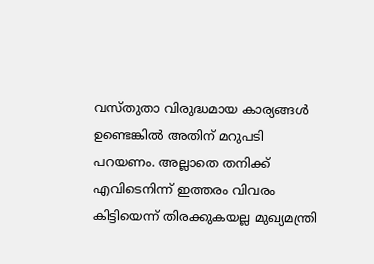വസ്തുതാ വിരുദ്ധമായ കാര്യങ്ങള്‍ ഉണ്ടെങ്കില്‍ അതിന് മറുപടി പറയണം. അല്ലാതെ തനിക്ക് എവിടെനിന്ന് ഇത്തരം വിവരം കിട്ടിയെന്ന് തിരക്കുകയല്ല മുഖ്യമന്ത്രി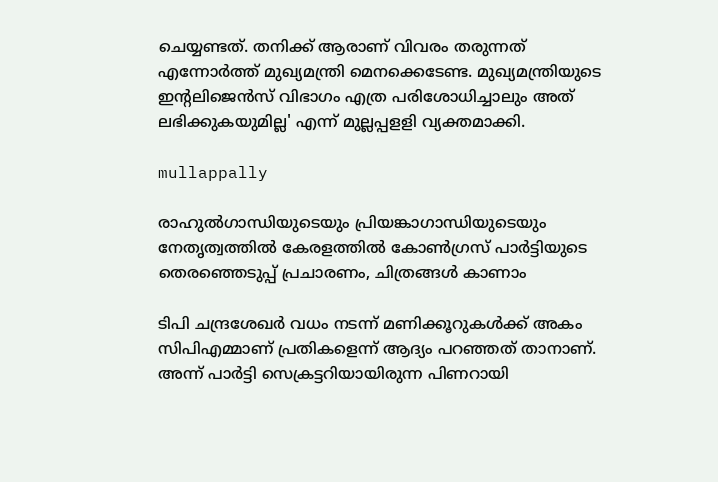ചെയ്യണ്ടത്. തനിക്ക് ആരാണ് വിവരം തരുന്നത് എന്നോര്‍ത്ത് മുഖ്യമന്ത്രി മെനക്കെടേണ്ട. മുഖ്യമന്ത്രിയുടെ ഇന്റലിജെന്‍സ് വിഭാഗം എത്ര പരിശോധിച്ചാലും അത് ലഭിക്കുകയുമില്ല' എന്ന് മുല്ലപ്പളളി വ്യക്തമാക്കി.

mullappally

രാഹുല്‍ഗാന്ധിയുടെയും പ്രിയങ്കാഗാന്ധിയുടെയും നേതൃത്വത്തില്‍ കേരളത്തില്‍ കോണ്‍ഗ്രസ് പാര്‍ട്ടിയുടെ തെരഞ്ഞെടുപ്പ് പ്രചാരണം, ചിത്രങ്ങള്‍ കാണാം

ടിപി ചന്ദ്രശേഖര്‍ വധം നടന്ന് മണിക്കൂറുകള്‍ക്ക് അകം സിപിഎമ്മാണ് പ്രതികളെന്ന് ആദ്യം പറഞ്ഞത് താനാണ്. അന്ന് പാര്‍ട്ടി സെക്രട്ടറിയായിരുന്ന പിണറായി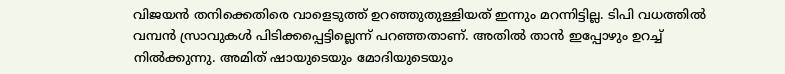വിജയന്‍ തനിക്കെതിരെ വാളെടുത്ത് ഉറഞ്ഞുതുള്ളിയത് ഇന്നും മറന്നിട്ടില്ല. ടിപി വധത്തില്‍ വമ്പന്‍ സ്രാവുകള്‍ പിടിക്കപ്പെട്ടില്ലെന്ന് പറഞ്ഞതാണ്. അതില്‍ താന്‍ ഇപ്പോഴും ഉറച്ച് നില്‍ക്കുന്നു. അമിത് ഷായുടെയും മോദിയുടെയും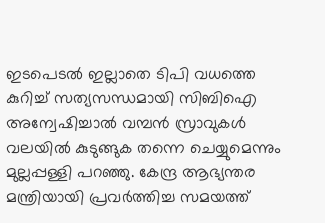ഇടപെടല്‍ ഇല്ലാതെ ടിപി വധത്തെ കുറിച്ച് സത്യസന്ധമായി സിബിഐ അന്വേഷിച്ചാല്‍ വമ്പന്‍ സ്രാവുകള്‍ വലയില്‍ കുടുങ്ങുക തന്നെ ചെയ്യുമെന്നും മുല്ലപ്പള്ളി പറഞ്ഞു. കേന്ദ്ര ആഭ്യന്തര മന്ത്രിയായി പ്രവര്‍ത്തിച്ച സമയത്ത്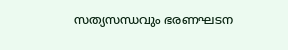സത്യസന്ധവും ഭരണഘടന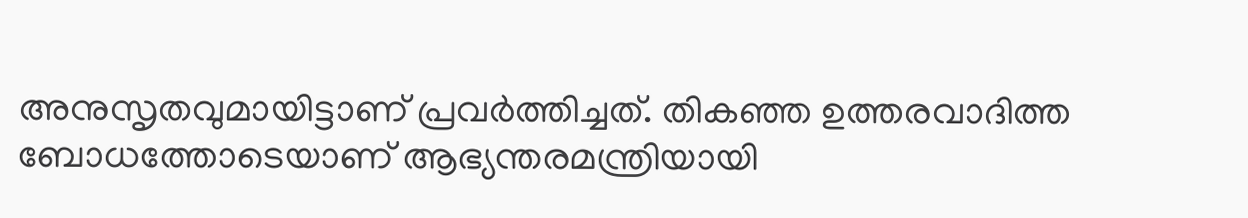അനുസൃതവുമായിട്ടാണ് പ്രവര്‍ത്തിച്ചത്. തികഞ്ഞ ഉത്തരവാദിത്ത ബോധത്തോടെയാണ് ആഭ്യന്തരമന്ത്രിയായി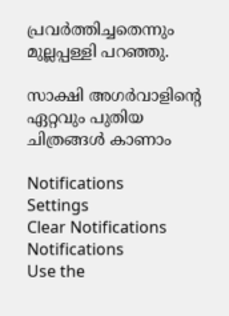പ്രവര്‍ത്തിച്ചതെന്നും മുല്ലപ്പള്ളി പറഞ്ഞു.

സാക്ഷി അഗര്‍വാളിന്‍റെ ഏറ്റവും പുതിയ ചിത്രങ്ങള്‍ കാണാം

Notifications
Settings
Clear Notifications
Notifications
Use the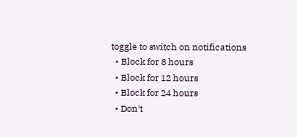toggle to switch on notifications
  • Block for 8 hours
  • Block for 12 hours
  • Block for 24 hours
  • Don't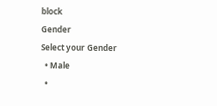block
Gender
Select your Gender
  • Male
  •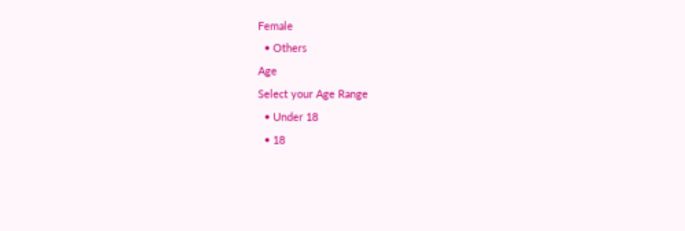Female
  • Others
Age
Select your Age Range
  • Under 18
  • 18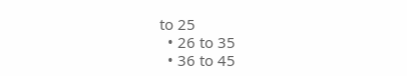to 25
  • 26 to 35
  • 36 to 45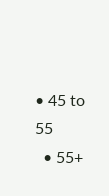• 45 to 55
  • 55+